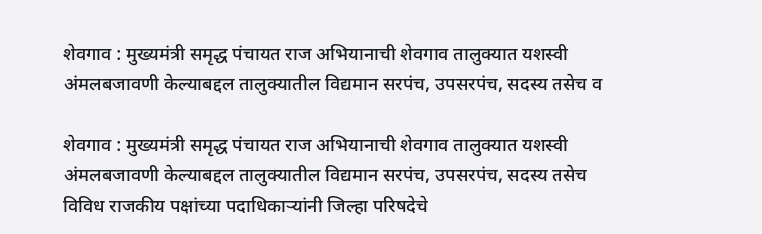शेवगाव : मुख्यमंत्री समृद्ध पंचायत राज अभियानाची शेवगाव तालुक्यात यशस्वी अंमलबजावणी केल्याबद्दल तालुक्यातील विद्यमान सरपंच, उपसरपंच, सदस्य तसेच व

शेवगाव : मुख्यमंत्री समृद्ध पंचायत राज अभियानाची शेवगाव तालुक्यात यशस्वी अंमलबजावणी केल्याबद्दल तालुक्यातील विद्यमान सरपंच, उपसरपंच, सदस्य तसेच विविध राजकीय पक्षांच्या पदाधिकाऱ्यांनी जिल्हा परिषदेचे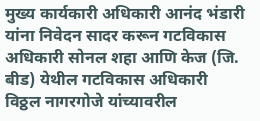मुख्य कार्यकारी अधिकारी आनंद भंडारी यांना निवेदन सादर करून गटविकास अधिकारी सोनल शहा आणि केज (जि. बीड) येथील गटविकास अधिकारी विठ्ठल नागरगोजे यांच्यावरील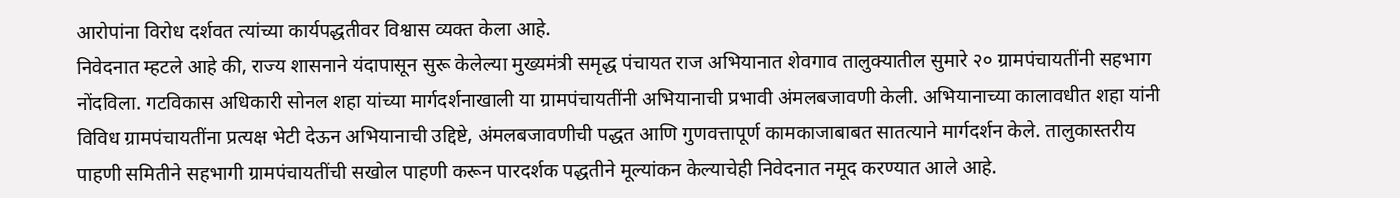आरोपांना विरोध दर्शवत त्यांच्या कार्यपद्धतीवर विश्वास व्यक्त केला आहे.
निवेदनात म्हटले आहे की, राज्य शासनाने यंदापासून सुरू केलेल्या मुख्यमंत्री समृद्ध पंचायत राज अभियानात शेवगाव तालुक्यातील सुमारे २० ग्रामपंचायतींनी सहभाग नोंदविला. गटविकास अधिकारी सोनल शहा यांच्या मार्गदर्शनाखाली या ग्रामपंचायतींनी अभियानाची प्रभावी अंमलबजावणी केली. अभियानाच्या कालावधीत शहा यांनी विविध ग्रामपंचायतींना प्रत्यक्ष भेटी देऊन अभियानाची उद्दिष्टे, अंमलबजावणीची पद्धत आणि गुणवत्तापूर्ण कामकाजाबाबत सातत्याने मार्गदर्शन केले. तालुकास्तरीय पाहणी समितीने सहभागी ग्रामपंचायतींची सखोल पाहणी करून पारदर्शक पद्धतीने मूल्यांकन केल्याचेही निवेदनात नमूद करण्यात आले आहे.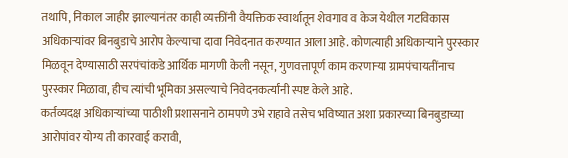तथापि, निकाल जाहीर झाल्यानंतर काही व्यक्तींनी वैयक्तिक स्वार्थातून शेवगाव व केज येथील गटविकास अधिकाऱ्यांवर बिनबुडाचे आरोप केल्याचा दावा निवेदनात करण्यात आला आहे. कोणत्याही अधिकाऱ्याने पुरस्कार मिळवून देण्यासाठी सरपंचांकडे आर्थिक मागणी केली नसून, गुणवत्तापूर्ण काम करणाऱ्या ग्रामपंचायतींनाच पुरस्कार मिळावा, हीच त्यांची भूमिका असल्याचे निवेदनकर्त्यांनी स्पष्ट केले आहे.
कर्तव्यदक्ष अधिकाऱ्यांच्या पाठीशी प्रशासनाने ठामपणे उभे राहावे तसेच भविष्यात अशा प्रकारच्या बिनबुडाच्या आरोपांवर योग्य ती कारवाई करावी,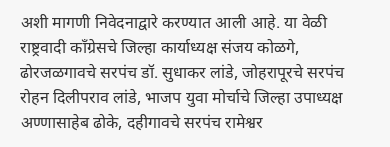अशी मागणी निवेदनाद्वारे करण्यात आली आहे. या वेळी राष्ट्रवादी काँग्रेसचे जिल्हा कार्याध्यक्ष संजय कोळगे, ढोरजळगावचे सरपंच डॉ. सुधाकर लांडे, जोहरापूरचे सरपंच रोहन दिलीपराव लांडे, भाजप युवा मोर्चाचे जिल्हा उपाध्यक्ष अण्णासाहेब ढोके, दहीगावचे सरपंच रामेश्वर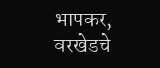भापकर, वरखेडचे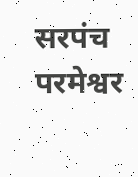सरपंच परमेश्वर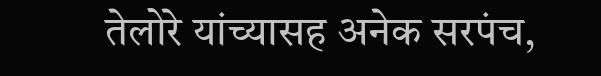तेलोरे यांच्यासह अनेक सरपंच,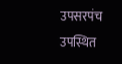उपसरपंच उपस्थित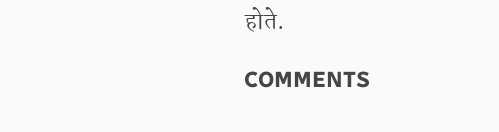होते.

COMMENTS